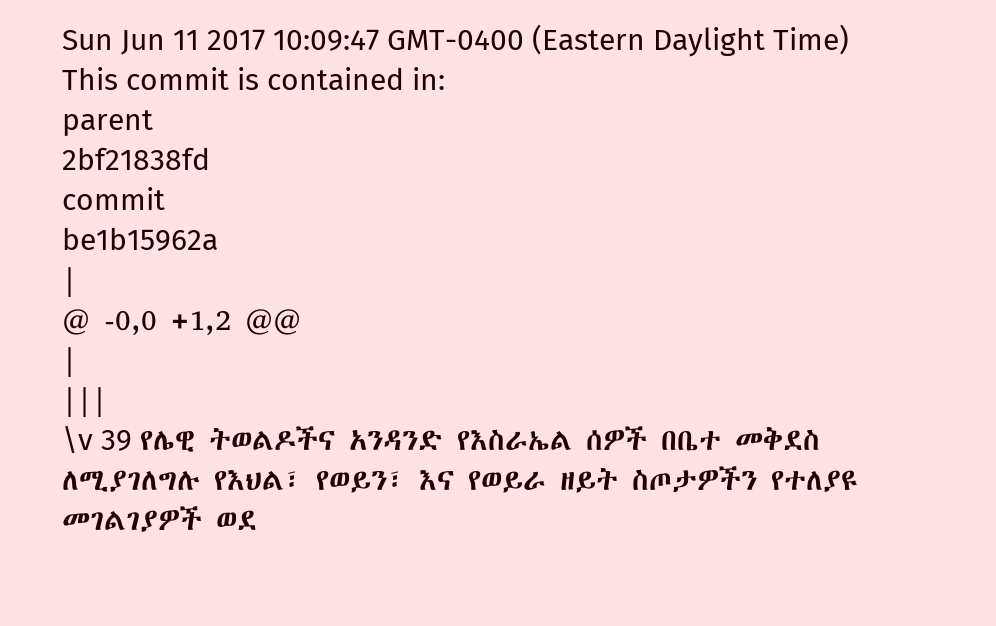Sun Jun 11 2017 10:09:47 GMT-0400 (Eastern Daylight Time)
This commit is contained in:
parent
2bf21838fd
commit
be1b15962a
|
@ -0,0 +1,2 @@
|
|||
\v 39 የሌዊ ትወልዶችና አንዳንድ የእስራኤል ሰዎች በቤተ መቅደስ ለሚያገለግሉ የእህል፣ የወይን፣ እና የወይራ ዘይት ስጦታዎችን የተለያዩ መገልገያዎች ወደ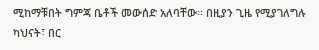ሚከማቹበት ግምጃ ቤቶች መውሰድ አለባቸው፡፡ በዚያን ጊዜ የሚያገለግሉ ካህናት፣ በር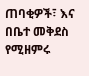ጠባቂዎች፣ እና በቤተ መቅደስ የሚዘምሩ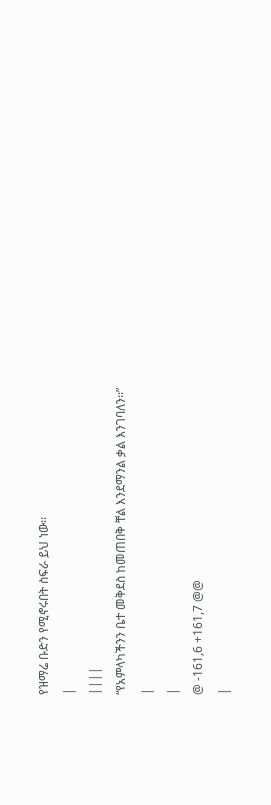የዝማሬ ቡድን የሚኖሩበት ስፍራ ይህ ነው፡፡
|
||||
“የአምላካችንን ቤተ መቅደስ ከመጠበቅ ቸል እንደማንል ቃል እንገባለን፡፡”
|
|
@ -161,6 +161,7 @@
|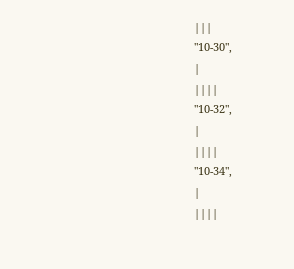|||
"10-30",
|
||||
"10-32",
|
||||
"10-34",
|
||||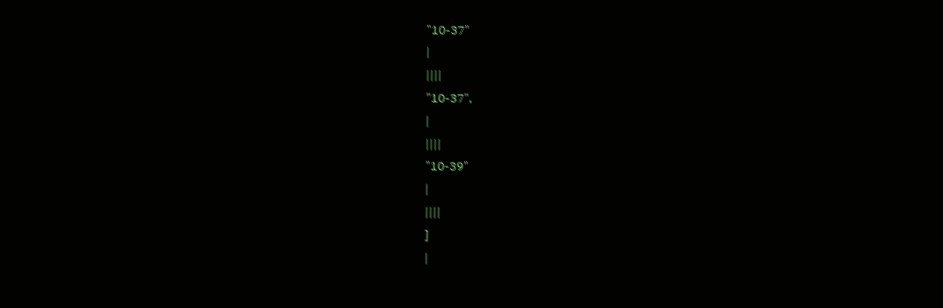"10-37"
|
||||
"10-37",
|
||||
"10-39"
|
||||
]
|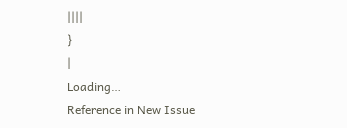||||
}
|
Loading…
Reference in New Issue